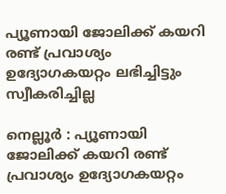പ്യൂണായി ജോലിക്ക് കയറി രണ്ട് പ്രവാശ്യം ഉദ്യോഗകയറ്റം ലഭിച്ചിട്ടും സ്വീകരിച്ചില്ല

നെല്ലൂര്‍ : പ്യൂണായി ജോലിക്ക് കയറി രണ്ട് പ്രവാശ്യം ഉദ്യോഗകയറ്റം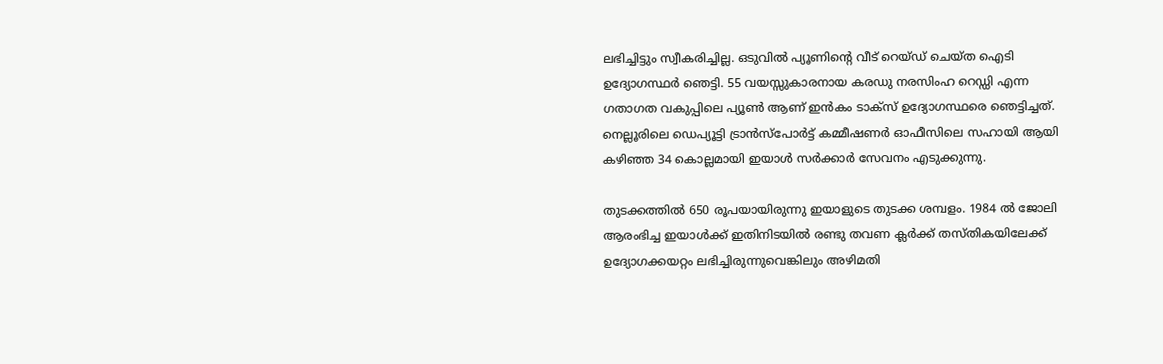ലഭിച്ചിട്ടും സ്വീകരിച്ചില്ല. ഒടുവില്‍ പ്യൂണിന്‍റെ വീട് റെയ്ഡ് ചെയ്ത ഐടി ഉദ്യോഗസ്ഥര്‍ ഞെട്ടി. 55 വയസ്സുകാരനായ കരഡു നരസിംഹ റെഡ്ഡി എന്ന ഗതാഗത വകുപ്പിലെ പ്യൂണ്‍ ആണ് ഇന്‍കം ടാക്സ് ഉദ്യോഗസ്ഥരെ ഞെട്ടിച്ചത്. നെല്ലൂരിലെ ഡെപ്യൂട്ടി ട്രാന്‍സ്‌പോര്‍ട്ട് കമ്മീഷണര്‍ ഓഫീസിലെ സഹായി ആയി കഴിഞ്ഞ 34 കൊല്ലമായി ഇയാള്‍ സര്‍ക്കാര്‍ സേവനം എടുക്കുന്നു.

തുടക്കത്തില്‍ 650 രൂപയായിരുന്നു ഇയാളുടെ തുടക്ക ശമ്പളം. 1984 ല്‍ ജോലി ആരംഭിച്ച ഇയാള്‍ക്ക് ഇതിനിടയില്‍ രണ്ടു തവണ ക്ലര്‍ക്ക് തസ്തികയിലേക്ക് ഉദ്യോഗക്കയറ്റം ലഭിച്ചിരുന്നുവെങ്കിലും അഴിമതി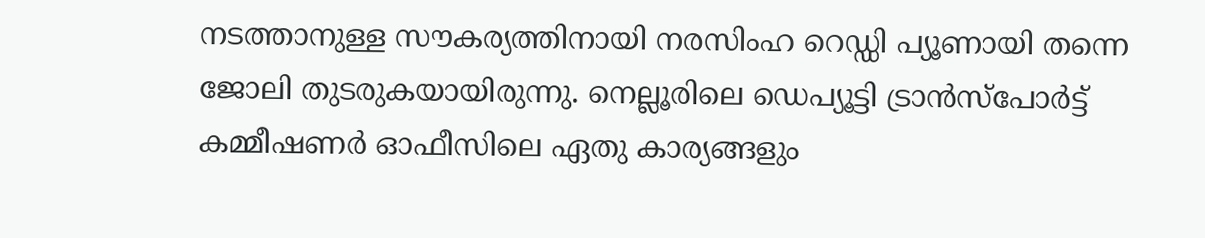നടത്താനുള്ള സൗകര്യത്തിനായി നരസിംഹ റെഡ്ഡി പ്യൂണായി തന്നെ ജോലി തുടരുകയായിരുന്നു. നെല്ലൂരിലെ ഡെപ്യൂട്ടി ട്രാന്‍സ്‌പോര്‍ട്ട് കമ്മീഷണര്‍ ഓഫീസിലെ ഏതു കാര്യങ്ങളും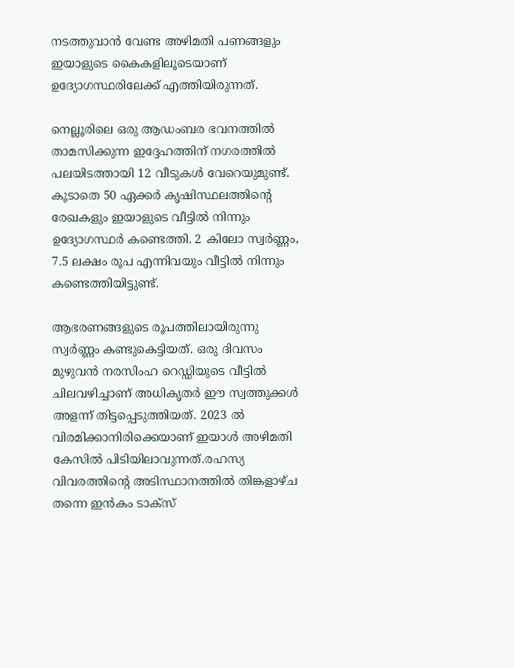നടത്തുവാന്‍ വേണ്ട അഴിമതി പണങ്ങളും ഇയാളുടെ കൈകളിലൂടെയാണ് ഉദ്യോഗസ്ഥരിലേക്ക് എത്തിയിരുന്നത്.

നെല്ലൂരിലെ ഒരു ആഡംബര ഭവനത്തില്‍ താമസിക്കുന്ന ഇദ്ദേഹത്തിന് നഗരത്തില്‍ പലയിടത്തായി 12 വീടുകള്‍ വേറെയുമുണ്ട്. കൂടാതെ 50 ഏക്കര്‍ കൃഷിസ്ഥലത്തിന്റെ രേഖകളും ഇയാളുടെ വീട്ടില്‍ നിന്നും ഉദ്യോഗസ്ഥര്‍ കണ്ടെത്തി. 2 കിലോ സ്വര്‍ണ്ണം, 7.5 ലക്ഷം രൂപ എന്നിവയും വീട്ടില്‍ നിന്നും കണ്ടെത്തിയിട്ടുണ്ട്.

ആഭരണങ്ങളുടെ രൂപത്തിലായിരുന്നു സ്വര്‍ണ്ണം കണ്ടുകെട്ടിയത്. ഒരു ദിവസം മുഴുവന്‍ നരസിംഹ റെഡ്ഡിയുടെ വീട്ടില്‍ ചിലവഴിച്ചാണ് അധികൃതര്‍ ഈ സ്വത്തുക്കള്‍ അളന്ന് തിട്ടപ്പെടുത്തിയത്. 2023 ല്‍ വിരമിക്കാനിരിക്കെയാണ് ഇയാള്‍ അഴിമതി കേസില്‍ പിടിയിലാവുന്നത്.രഹസ്യ വിവരത്തിന്റെ അടിസ്ഥാനത്തില്‍ തിങ്കളാഴ്ച തന്നെ ഇന്‍കം ടാക്‌സ്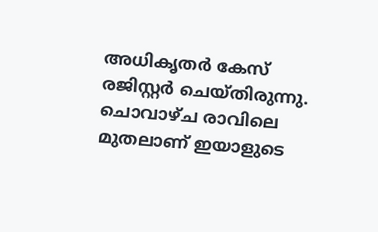അധികൃതര്‍ കേസ് രജിസ്റ്റര്‍ ചെയ്തിരുന്നു. ചൊവാഴ്ച രാവിലെ മുതലാണ് ഇയാളുടെ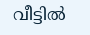വീട്ടില്‍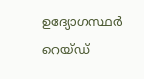ഉദ്യോഗസ്ഥര്‍ റെയ്ഡ്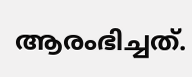ആരംഭിച്ചത്.